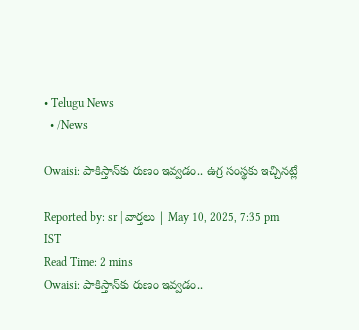• Telugu News
  • /News

Owaisi: పాకిస్తాన్‌కు రుణం ఇవ్వడం.. ఉగ్ర సంస్థకు ఇచ్చినట్లే

Reported by: sr | వార్త‌లు | May 10, 2025, 7:35 pm IST
Read Time: 2 mins
Owaisi: పాకిస్తాన్‌కు రుణం ఇవ్వడం..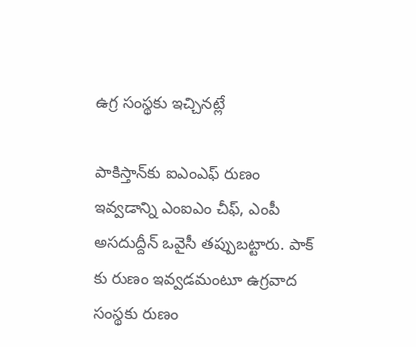ఉగ్ర సంస్థకు ఇచ్చినట్లే

పాకిస్తాన్‌కు ఐఎంఎఫ్ రుణం ఇవ్వడాన్ని ఎంఐఎం చీఫ్, ఎంపీ అసదుద్దీన్ ఒవైసీ తప్పుబట్టారు. పాక్ కు రుణం ఇవ్వడమంటూ ఉగ్రవాద సంస్థకు రుణం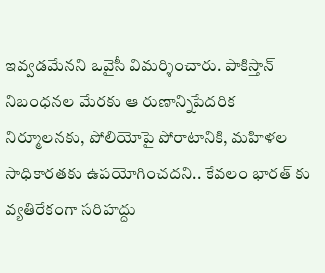ఇవ్వడమేనని ఒవైసీ విమర్శించారు. పాకిస్తాన్ నిబంధనల మేరకు ఆ రుణాన్నిపేదరిక నిర్మూలనకు, పోలియోపై పోరాటానికి, మహిళల సాధికారతకు ఉపయోగించదని.. కేవలం భారత్ కు వ్యతిరేకంగా సరిహద్దు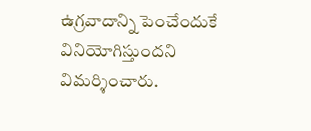ఉగ్రవాదాన్ని పెంచేందుకే వినియోగిస్తుందని విమర్శించారు.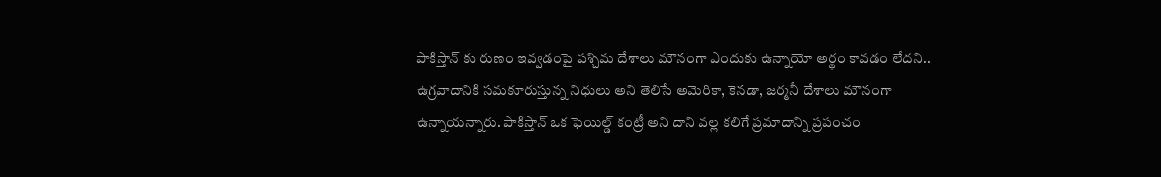పాకిస్తాన్ కు రుణం ఇవ్వడంపై పశ్చిమ దేశాలు మౌనంగా ఎందుకు ఉన్నాయో అర్థం కావడం లేదని.. ఉగ్రవాదానికి సమకూరుస్తున్న నిధులు అని తెలిసే అమెరికా, కెనడా, జర్మనీ దేశాలు మౌనంగా ఉన్నాయన్నారు. పాకిస్తాన్ ఒక ఫెయిల్డ్ కంట్రీ అని దాని వల్ల కలిగే ప్రమాదాన్ని ప్రపంచం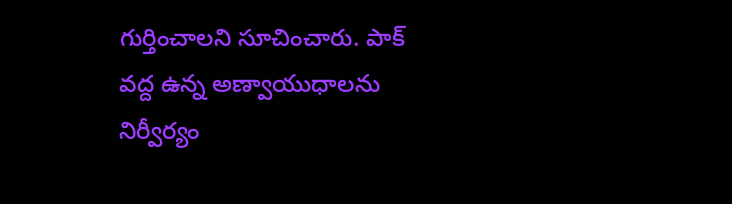గుర్తించాలని సూచించారు. పాక్ వద్ద ఉన్న అణ్వాయుధాలను నిర్వీర్యం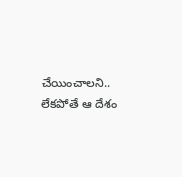చేయించాలని.. లేకపోతే ఆ దేశం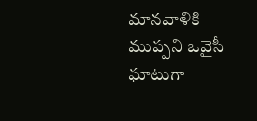మానవాళికి ముప్పని ఒవైసీ ఘాటుగా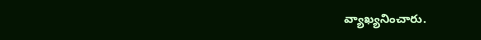వ్యాఖ్యనించారు.